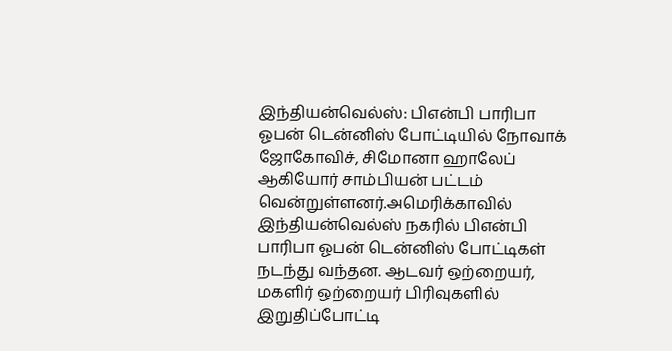இந்தியன்வெல்ஸ்: பிஎன்பி பாரிபா ஓபன் டென்னிஸ் போட்டியில் நோவாக் ஜோகோவிச், சிமோனா ஹாலேப் ஆகியோர் சாம்பியன் பட்டம் வென்றுள்ளனர்.அமெரிக்காவில் இந்தியன்வெல்ஸ் நகரில் பிஎன்பி பாரிபா ஓபன் டென்னிஸ் போட்டிகள் நடந்து வந்தன. ஆடவர் ஒற்றையர், மகளிர் ஒற்றையர் பிரிவுகளில் இறுதிப்போட்டி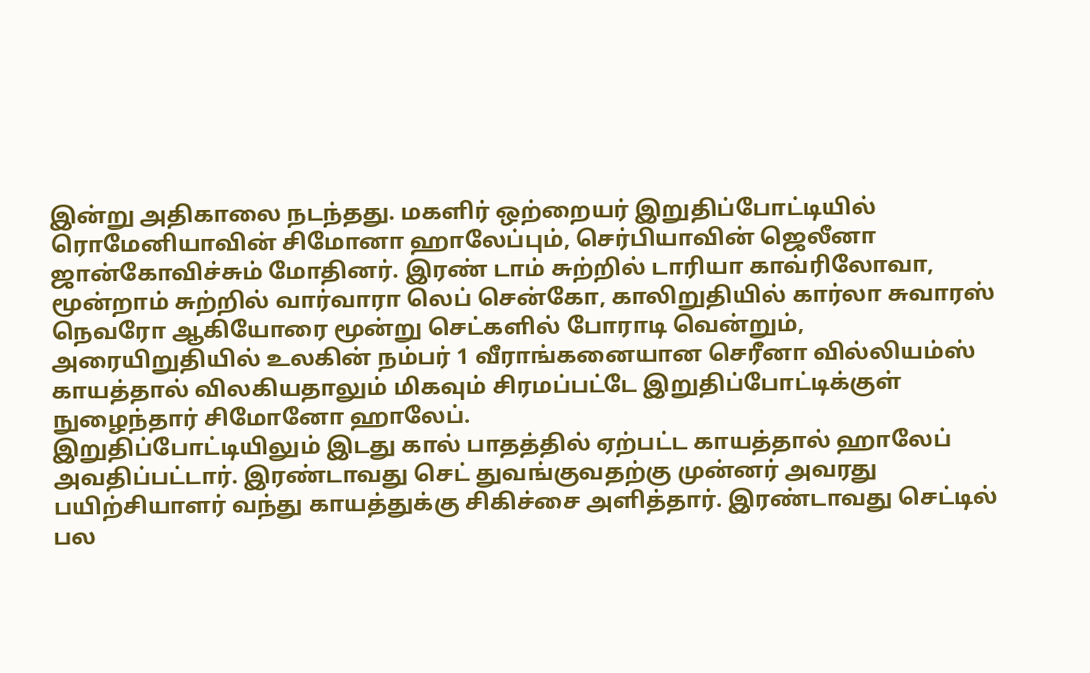இன்று அதிகாலை நடந்தது. மகளிர் ஒற்றையர் இறுதிப்போட்டியில் ரொமேனியாவின் சிமோனா ஹாலேப்பும், செர்பியாவின் ஜெலீனா ஜான்கோவிச்சும் மோதினர். இரண் டாம் சுற்றில் டாரியா காவ்ரிலோவா, மூன்றாம் சுற்றில் வார்வாரா லெப் சென்கோ, காலிறுதியில் கார்லா சுவாரஸ் நெவரோ ஆகியோரை மூன்று செட்களில் போராடி வென்றும், அரையிறுதியில் உலகின் நம்பர் 1 வீராங்கனையான செரீனா வில்லியம்ஸ் காயத்தால் விலகியதாலும் மிகவும் சிரமப்பட்டே இறுதிப்போட்டிக்குள் நுழைந்தார் சிமோனோ ஹாலேப்.
இறுதிப்போட்டியிலும் இடது கால் பாதத்தில் ஏற்பட்ட காயத்தால் ஹாலேப் அவதிப்பட்டார். இரண்டாவது செட் துவங்குவதற்கு முன்னர் அவரது பயிற்சியாளர் வந்து காயத்துக்கு சிகிச்சை அளித்தார். இரண்டாவது செட்டில் பல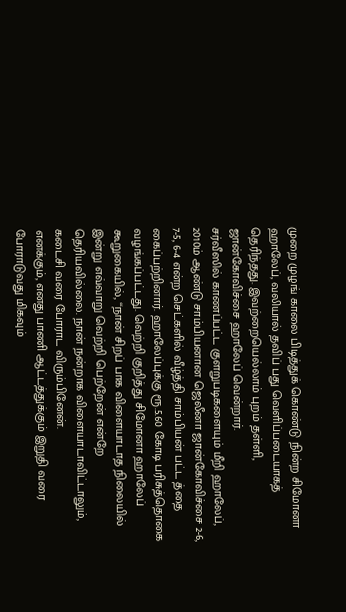முறை முழங் காலை பிடித்துக் கொண்டு நின்ற சிமோனா ஹாலேப், வலியால் தவிப் பது வெளிப்படையாகத் தெரிந்தது. இவற்றையெல்லாம் புறம் தள்ளி, ஜான்கோவிச்சை ஹாலேப் வென்றார்.
சர்வீஸில் காணப்பட்ட குளறுபடிகளையும் மீறி ஹாலேப், 2010ம் ஆண்டு சாம்பியனான ஜெலீனா ஜான்கோவிச்சை 2-6, 7-5, 6-4 என்ற செட்களில் வீழ்த்தி சாம்பியன் பட்ட த்தை கைப்பற்றினார். ஹாலேப்புக்கு ரூ.5.60 கோடி பரிசுத்தொகை வழங்கப்பட்டது. வெற்றி குறித்து சிமோனா ஹாலேப் கூறுகையில், ‘‘நான் சிறப் பாக விளையாடாத நிலையில் இன்று எவ்வாறு வெற்றி பெற்றேன் என்றே தெரியவில்லை. நான் நன்றாக விளையாடாவிட்டாலும், கடைசி வரை போராட விரும்பினேன்.
எனக்கும், எனது பாணி ஆட்டத்துக்கும் இறுதி வரை போராடுவது மிகவும்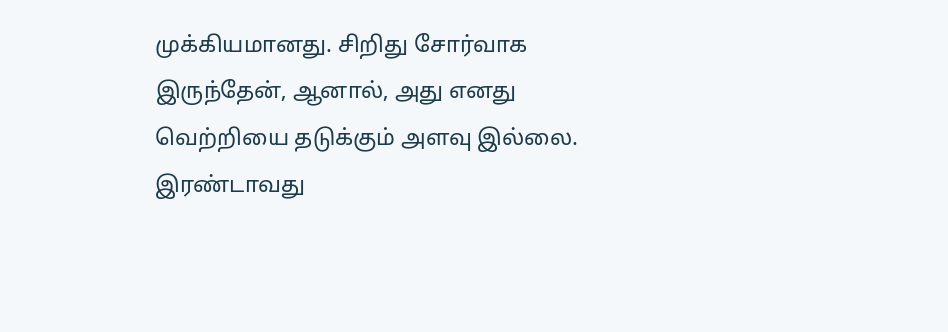முக்கியமானது. சிறிது சோர்வாக இருந்தேன், ஆனால், அது எனது வெற்றியை தடுக்கும் அளவு இல்லை. இரண்டாவது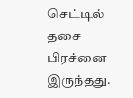செட்டில் தசை பிரச்னை இருந்தது.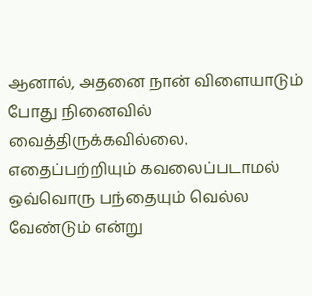ஆனால், அதனை நான் விளையாடும் போது நினைவில் வைத்திருக்கவில்லை. எதைப்பற்றியும் கவலைப்படாமல் ஒவ்வொரு பந்தையும் வெல்ல வேண்டும் என்று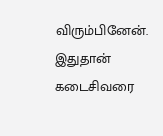விரும்பினேன். இதுதான் கடைசிவரை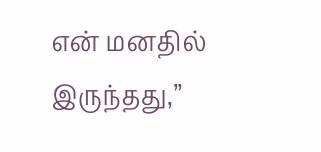என் மனதில் இருந்தது,’’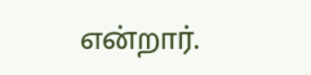என்றார்.